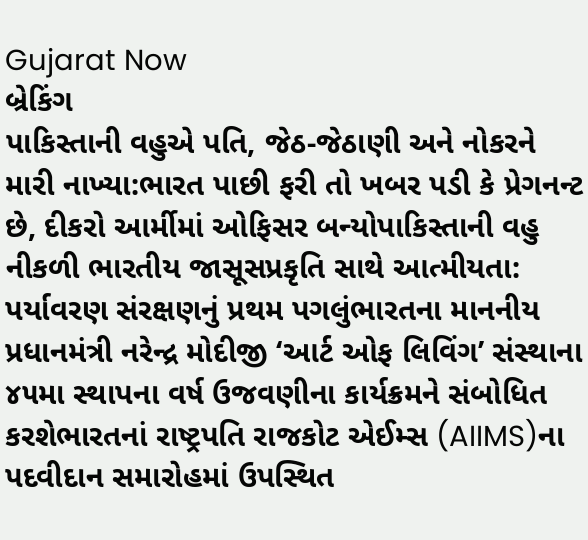Gujarat Now
બ્રેકિંગ
પાકિસ્તાની વહુએ પતિ, જેઠ-જેઠાણી અને નોકરને મારી નાખ્યા:ભારત પાછી ફરી તો ખબર પડી કે પ્રેગનન્ટ છે, દીકરો આર્મીમાં ઓફિસર બન્યોપાકિસ્તાની વહુ નીકળી ભારતીય જાસૂસપ્રકૃતિ સાથે આત્મીયતા: પર્યાવરણ સંરક્ષણનું પ્રથમ પગલુંભારતના માનનીય પ્રધાનમંત્રી નરેન્દ્ર મોદીજી ‘આર્ટ ઓફ લિવિંગ’ સંસ્થાના ૪૫મા સ્થાપના વર્ષ ઉજવણીના કાર્યક્રમને સંબોધિત કરશેભારતનાં રાષ્ટ્રપતિ રાજકોટ એઈમ્સ (AIIMS)ના પદવીદાન સમારોહમાં ઉપસ્થિત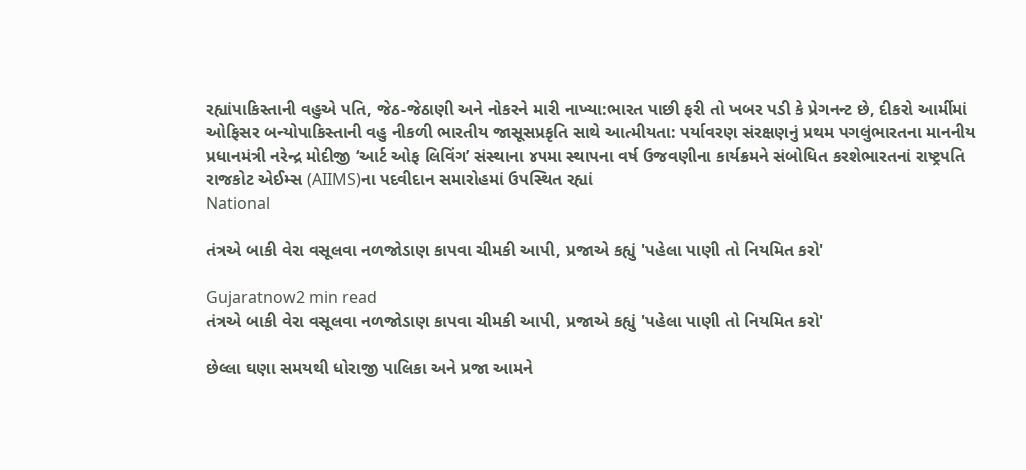રહ્યાંપાકિસ્તાની વહુએ પતિ, જેઠ-જેઠાણી અને નોકરને મારી નાખ્યા:ભારત પાછી ફરી તો ખબર પડી કે પ્રેગનન્ટ છે, દીકરો આર્મીમાં ઓફિસર બન્યોપાકિસ્તાની વહુ નીકળી ભારતીય જાસૂસપ્રકૃતિ સાથે આત્મીયતા: પર્યાવરણ સંરક્ષણનું પ્રથમ પગલુંભારતના માનનીય પ્રધાનમંત્રી નરેન્દ્ર મોદીજી ‘આર્ટ ઓફ લિવિંગ’ સંસ્થાના ૪૫મા સ્થાપના વર્ષ ઉજવણીના કાર્યક્રમને સંબોધિત કરશેભારતનાં રાષ્ટ્રપતિ રાજકોટ એઈમ્સ (AIIMS)ના પદવીદાન સમારોહમાં ઉપસ્થિત રહ્યાં
National

તંત્રએ બાકી વેરા વસૂલવા નળજોડાણ કાપવા ચીમકી આપી, પ્રજાએ કહ્યું 'પહેલા પાણી તો નિયમિત કરો'

Gujaratnow2 min read
તંત્રએ બાકી વેરા વસૂલવા નળજોડાણ કાપવા ચીમકી આપી, પ્રજાએ કહ્યું 'પહેલા પાણી તો નિયમિત કરો'

છેલ્લા ઘણા સમયથી ધોરાજી પાલિકા અને પ્રજા આમને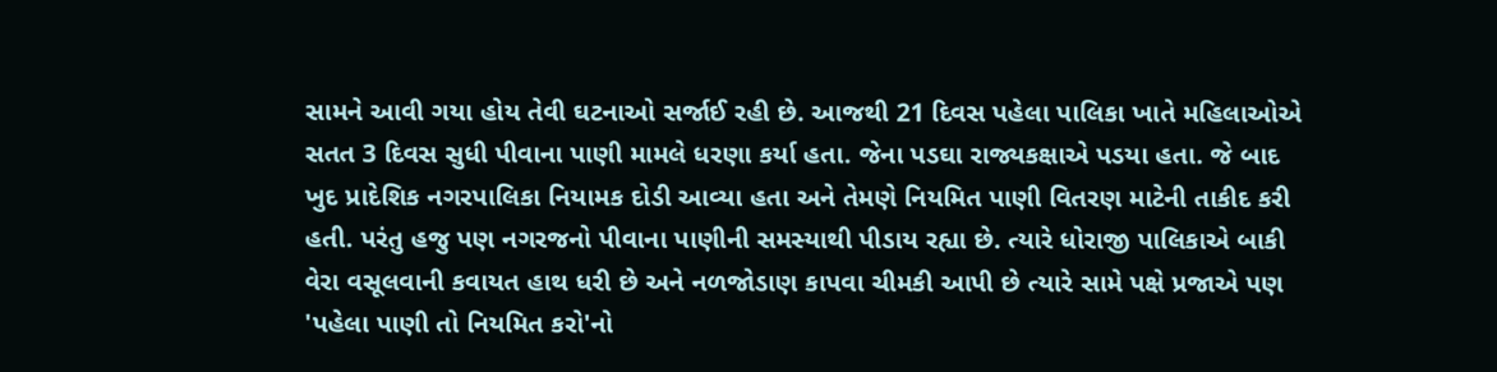સામને આવી ગયા હોય તેવી ઘટનાઓ સર્જાઈ રહી છે. આજથી 21 દિવસ પહેલા પાલિકા ખાતે મહિલાઓએ સતત 3 દિવસ સુધી પીવાના પાણી મામલે ધરણા કર્યા હતા. જેના પડઘા રાજ્યકક્ષાએ પડયા હતા. જે બાદ ખુદ પ્રાદેશિક નગરપાલિકા નિયામક દોડી આવ્યા હતા અને તેમણે નિયમિત પાણી વિતરણ માટેની તાકીદ કરી હતી. પરંતુ હજુ પણ નગરજનો પીવાના પાણીની સમસ્યાથી પીડાય રહ્યા છે. ત્યારે ધોરાજી પાલિકાએ બાકી વેરા વસૂલવાની કવાયત હાથ ધરી છે અને નળજોડાણ કાપવા ચીમકી આપી છે ત્યારે સામે પક્ષે પ્રજાએ પણ 'પહેલા પાણી તો નિયમિત કરો'નો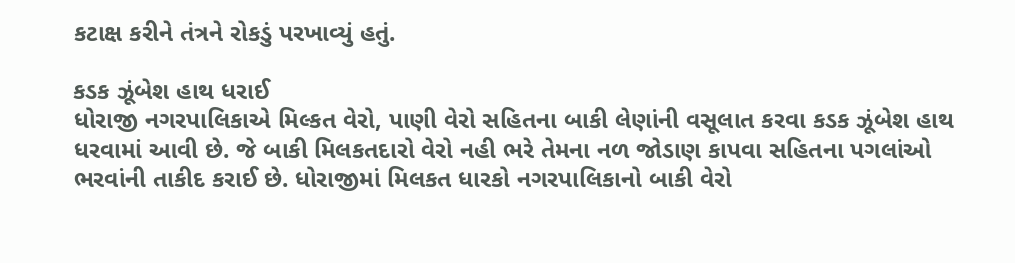કટાક્ષ કરીને તંત્રને રોકડું પરખાવ્યું હતું.

કડક ઝૂંબેશ હાથ ધરાઈ
ધોરાજી નગરપાલિકાએ મિલ્કત વેરો, પાણી વેરો સહિતના બાકી લેણાંની વસૂલાત કરવા કડક ઝૂંબેશ હાથ ધરવામાં આવી છે. જે બાકી મિલકતદારો વેરો નહી ભરે તેમના નળ જોડાણ કાપવા સહિતના પગલાંઓ ભરવાંની તાકીદ કરાઈ છે. ધોરાજીમાં મિલકત ધારકો નગરપાલિકાનો બાકી વેરો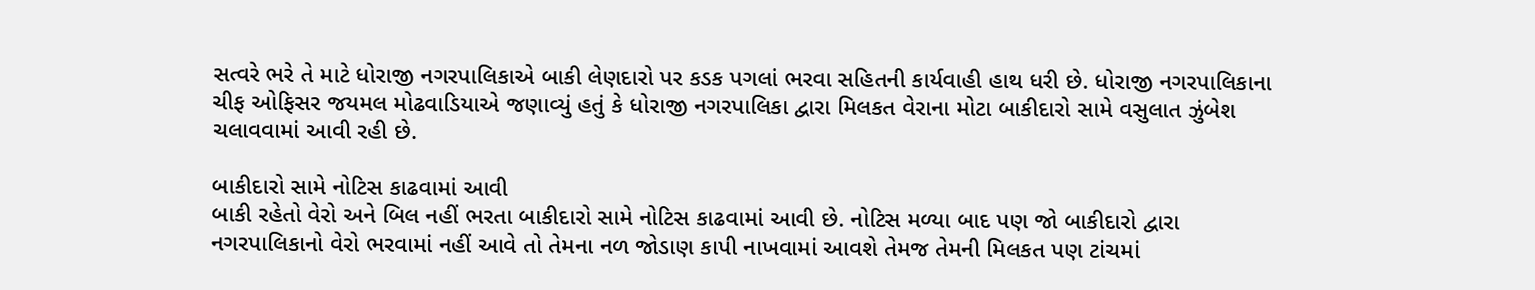સત્વરે ભરે તે માટે ધોરાજી નગરપાલિકાએ બાકી લેણદારો પર કડક પગલાં ભરવા સહિતની કાર્યવાહી હાથ ધરી છે. ધોરાજી નગરપાલિકાના ચીફ ઓફિસર જયમલ મોઢવાડિયાએ જણાવ્યું હતું કે ધોરાજી નગરપાલિકા દ્વારા મિલકત વેરાના મોટા બાકીદારો સામે વસુલાત ઝુંબેશ ચલાવવામાં આવી રહી છે.

બાકીદારો સામે નોટિસ કાઢવામાં આવી
બાકી રહેતો વેરો અને બિલ નહીં ભરતા બાકીદારો સામે નોટિસ કાઢવામાં આવી છે. નોટિસ મળ્યા બાદ પણ જો બાકીદારો દ્વારા નગરપાલિકાનો વેરો ભરવામાં નહીં આવે તો તેમના નળ જોડાણ કાપી નાખવામાં આવશે તેમજ તેમની મિલકત પણ ટાંચમાં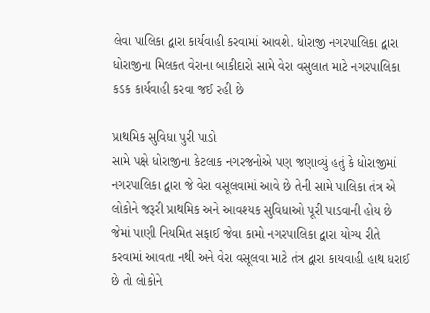લેવા પાલિકા દ્વારા કાર્યવાહી કરવામાં આવશે. ધોરાજી નગરપાલિકા દ્વારા ધોરાજીના મિલકત વેરાના બાકીદારો સામે વેરા વસુલાત માટે નગરપાલિકા કડક કાર્યવાહી કરવા જઈ રહી છે

પ્રાથમિક સુવિધા પુરી પાડો
સામે પક્ષે ધોરાજીના કેટલાક નગરજનોએ પણ જણાવ્યું હતું કે ધોરાજીમાં નગરપાલિકા દ્વારા જે વેરા વસૂલવામાં આવે છે તેની સામે પાલિકા તંત્ર એ લોકોને જરૂરી પ્રાથમિક અને આવશ્યક સુવિધાઓ પૂરી પાડવાની હોય છે જેમાં પાણી નિયમિત સફાઈ જેવા કામો નગરપાલિકા દ્વારા યોગ્ય રીતે કરવામાં આવતા નથી અને વેરા વસૂલવા માટે તંત્ર દ્વારા કાયવાહી હાથ ધરાઈ છે તો લોકોને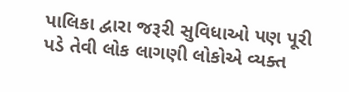પાલિકા દ્વારા જરૂરી સુવિધાઓ પણ પૂરી પડે તેવી લોક લાગણી લોકોએ વ્યક્ત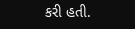કરી હતી.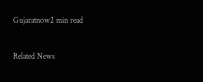Gujaratnow2 min read

Related News